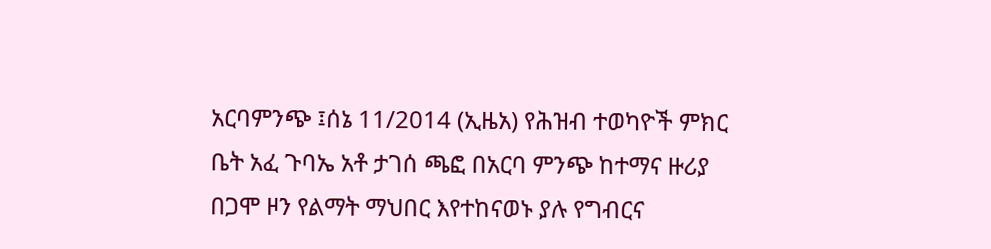አርባምንጭ ፤ሰኔ 11/2014 (ኢዜአ) የሕዝብ ተወካዮች ምክር ቤት አፈ ጉባኤ አቶ ታገሰ ጫፎ በአርባ ምንጭ ከተማና ዙሪያ በጋሞ ዞን የልማት ማህበር እየተከናወኑ ያሉ የግብርና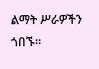ልማት ሥራዎችን ጎበኙ።